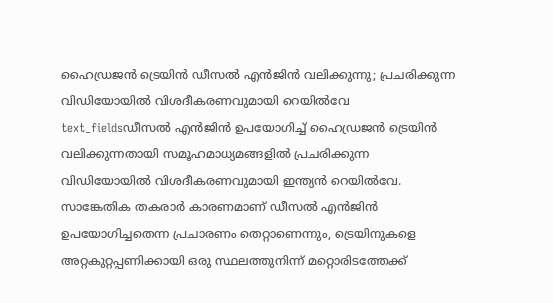ഹൈഡ്രജൻ ട്രെയിൻ ഡീസൽ എൻജിൻ വലിക്കുന്നു; പ്രചരിക്കുന്ന വിഡിയോയിൽ വിശദീകരണവുമായി റെയിൽവേ
text_fieldsഡീസൽ എൻജിൻ ഉപയോഗിച്ച് ഹൈഡ്രജൻ ട്രെയിൻ വലിക്കുന്നതായി സമൂഹമാധ്യമങ്ങളിൽ പ്രചരിക്കുന്ന വിഡിയോയിൽ വിശദീകരണവുമായി ഇന്ത്യൻ റെയിൽവേ. സാങ്കേതിക തകരാർ കാരണമാണ് ഡീസൽ എൻജിൻ ഉപയോഗിച്ചതെന്ന പ്രചാരണം തെറ്റാണെന്നും, ട്രെയിനുകളെ അറ്റകുറ്റപ്പണിക്കായി ഒരു സ്ഥലത്തുനിന്ന് മറ്റൊരിടത്തേക്ക്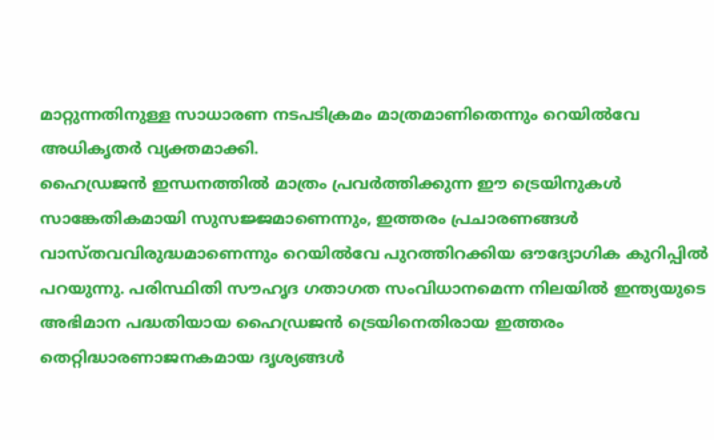മാറ്റുന്നതിനുള്ള സാധാരണ നടപടിക്രമം മാത്രമാണിതെന്നും റെയിൽവേ അധികൃതർ വ്യക്തമാക്കി.
ഹൈഡ്രജൻ ഇന്ധനത്തിൽ മാത്രം പ്രവർത്തിക്കുന്ന ഈ ട്രെയിനുകൾ സാങ്കേതികമായി സുസജ്ജമാണെന്നും, ഇത്തരം പ്രചാരണങ്ങൾ വാസ്തവവിരുദ്ധമാണെന്നും റെയിൽവേ പുറത്തിറക്കിയ ഔദ്യോഗിക കുറിപ്പിൽ പറയുന്നു. പരിസ്ഥിതി സൗഹൃദ ഗതാഗത സംവിധാനമെന്ന നിലയിൽ ഇന്ത്യയുടെ അഭിമാന പദ്ധതിയായ ഹൈഡ്രജൻ ട്രെയിനെതിരായ ഇത്തരം തെറ്റിദ്ധാരണാജനകമായ ദൃശ്യങ്ങൾ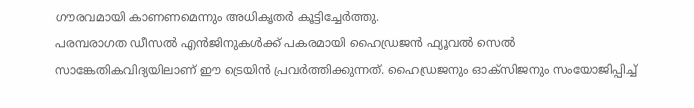ഗൗരവമായി കാണണമെന്നും അധികൃതർ കൂട്ടിച്ചേർത്തു.
പരമ്പരാഗത ഡീസൽ എൻജിനുകൾക്ക് പകരമായി ഹൈഡ്രജൻ ഫ്യൂവൽ സെൽ സാങ്കേതികവിദ്യയിലാണ് ഈ ട്രെയിൻ പ്രവർത്തിക്കുന്നത്. ഹൈഡ്രജനും ഓക്സിജനും സംയോജിപ്പിച്ച്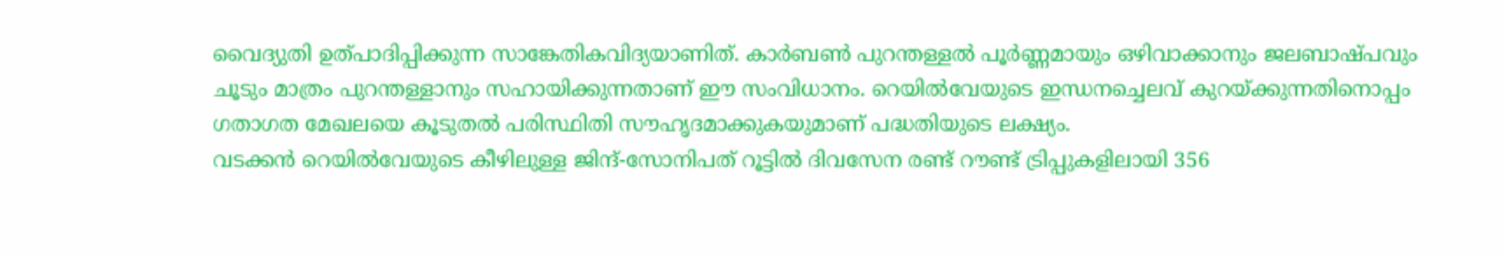വൈദ്യുതി ഉത്പാദിപ്പിക്കുന്ന സാങ്കേതികവിദ്യയാണിത്. കാർബൺ പുറന്തള്ളൽ പൂർണ്ണമായും ഒഴിവാക്കാനും ജലബാഷ്പവും ചൂടും മാത്രം പുറന്തള്ളാനും സഹായിക്കുന്നതാണ് ഈ സംവിധാനം. റെയിൽവേയുടെ ഇന്ധനച്ചെലവ് കുറയ്ക്കുന്നതിനൊപ്പം ഗതാഗത മേഖലയെ കൂടുതൽ പരിസ്ഥിതി സൗഹൃദമാക്കുകയുമാണ് പദ്ധതിയുടെ ലക്ഷ്യം.
വടക്കൻ റെയിൽവേയുടെ കീഴിലുള്ള ജിന്ദ്-സോനിപത് റൂട്ടിൽ ദിവസേന രണ്ട് റൗണ്ട് ട്രിപ്പുകളിലായി 356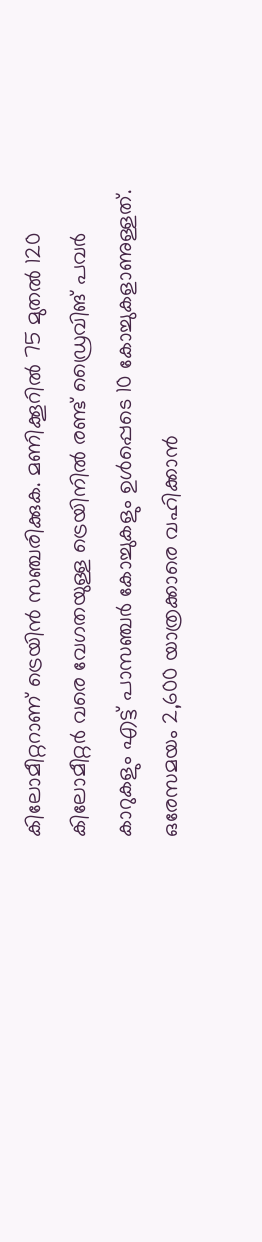കിലോമീറ്ററാണ് ട്രെയിൻ സഞ്ചരിക്കുക. മണിക്കൂറിൽ 75 മുതൽ 120 കിലോമീറ്റർ വരെ വേഗതയുള്ള ട്രെയിനിൽ രണ്ട് ഡ്രൈവിങ് പവർ കാറുകളും എട്ട് പാസഞ്ചർ കോച്ചുകളും ഉൾപ്പെടെ 10 കോച്ചുകളാണുള്ളത്. ഒരേസമയം 2,600 യാത്രക്കാരെ വഹിക്കാൻ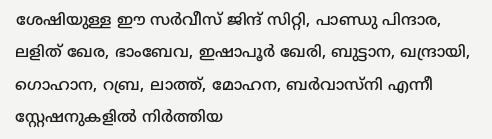ശേഷിയുള്ള ഈ സർവീസ് ജിന്ദ് സിറ്റി, പാണ്ഡു പിന്ദാര, ലളിത് ഖേര, ഭാംബേവ, ഇഷാപൂർ ഖേരി, ബുട്ടാന, ഖന്ദ്രായി, ഗൊഹാന, റബ്ര, ലാത്ത്, മോഹന, ബർവാസ്നി എന്നീ സ്റ്റേഷനുകളിൽ നിർത്തിയ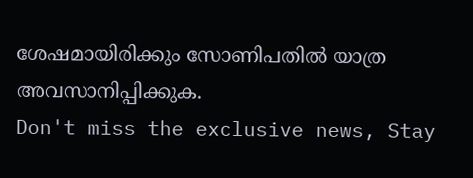ശേഷമായിരിക്കും സോണിപതിൽ യാത്ര അവസാനിപ്പിക്കുക.
Don't miss the exclusive news, Stay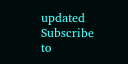updated
Subscribe to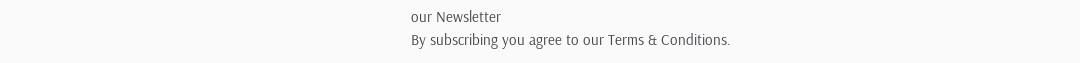our Newsletter
By subscribing you agree to our Terms & Conditions.